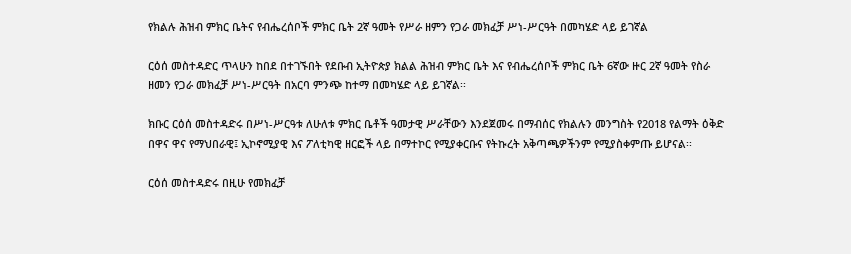የክልሉ ሕዝብ ምክር ቤትና የብሔረሰቦች ምክር ቤት 2ኛ ዓመት የሥራ ዘምን የጋራ መክፈቻ ሥነ-ሥርዓት በመካሄድ ላይ ይገኛል

ርዕሰ መስተዳድር ጥላሁን ከበደ በተገኙበት የደቡብ ኢትዮጵያ ክልል ሕዝብ ምክር ቤት እና የብሔረሰቦች ምክር ቤት 6ኛው ዙር 2ኛ ዓመት የስራ ዘመን የጋራ መክፈቻ ሥነ-ሥርዓት በአርባ ምንጭ ከተማ በመካሄድ ላይ ይገኛል፡፡

ክቡር ርዕሰ መስተዳድሩ በሥነ-ሥርዓቱ ለሁለቱ ምክር ቤቶች ዓመታዊ ሥራቸውን እንደጀመሩ በማብሰር የክልሉን መንግስት የ2018 የልማት ዕቅድ በዋና ዋና የማህበራዊ፤ ኢኮኖሚያዊ እና ፖለቲካዊ ዘርፎች ላይ በማተኮር የሚያቀርቡና የትኩረት አቅጣጫዎችንም የሚያስቀምጡ ይሆናል፡፡

ርዕሰ መስተዳድሩ በዚሁ የመክፈቻ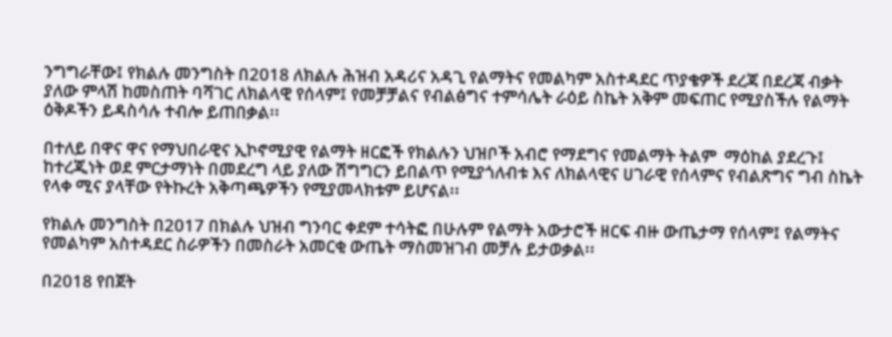ንግግራቸው፤ የክልሉ መንግስት በ2018 ለክልሉ ሕዝብ አዳሪና አዳጊ የልማትና የመልካም አስተዳደር ጥያቄዎች ደረጃ በደረጃ ብቃት ያለው ምላሽ ከመስጠት ባሻገር ለክልላዊ የሰላም፤ የመቻቻልና የብልፅግና ተምሳሌት ራዕይ ስኬት አቅም መፍጠር የሚያስችሉ የልማት ዕቅዶችን ይዳስሳሉ ተብሎ ይጠበቃል፡፡

በተለይ በዋና ዋና የማህበራዊና ኢኮኖሚያዊ የልማት ዘርፎች የክልሉን ህዝቦች አብሮ የማደግና የመልማት ትልም  ማዕከል ያደረጉ፤ ከተረጂነት ወደ ምርታማነት በመደረግ ላይ ያለው ሽግግርን ይበልጥ የሚያጎለብቱ እና ለክልላዊና ሀገራዊ የሰላምና የብልጽግና ግብ ስኬት የላቀ ሚና ያላቸው የትኩረት አቅጣጫዎችን የሚያመላክቱም ይሆናል፡፡

የክልሉ መንግስት በ2017 በክልሉ ህዝብ ግንባር ቀደም ተሳትፎ በሁሉም የልማት አውታሮች ዘርፍ ብዙ ውጤታማ የሰላም፤ የልማትና የመልካም አስተዳደር ስራዎችን በመስራት አመርቂ ውጤት ማስመዝገብ መቻሉ ይታወቃል፡፡

በ2018 የበጀት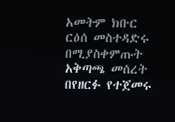አመትም ክቡር ርዕሰ መስተዳድሩ በሚያስቀምጡት አቅጣጫ መሰረት በየዘርፉ የተጀመሩ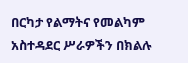በርካታ የልማትና የመልካም አስተዳደር ሥራዎችን በክልሉ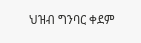ህዝብ ግንባር ቀደም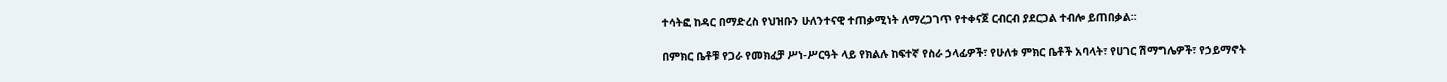ተሳትፎ ከዳር በማድረስ የህዝቡን ሁለንተናዊ ተጠቃሚነት ለማረጋገጥ የተቀናጀ ርብርብ ያደርጋል ተብሎ ይጠበቃል፡፡

በምክር ቤቶቹ የጋራ የመክፈቻ ሥነ-ሥርዓት ላይ የክልሉ ከፍተኛ የስራ ኃላፊዎች፣ የሁለቱ ምክር ቤቶች አባላት፣ የሀገር ሽማግሌዎች፣ የኃይማኖት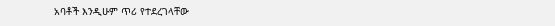አባቶች እንዲሁም ጥሪ የተደረገላቸው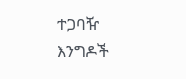ተጋባዥ እንግዶች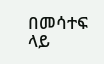በመሳተፍ ላይ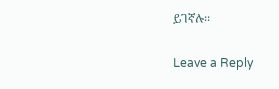ይገኛሉ፡፡

Leave a Reply